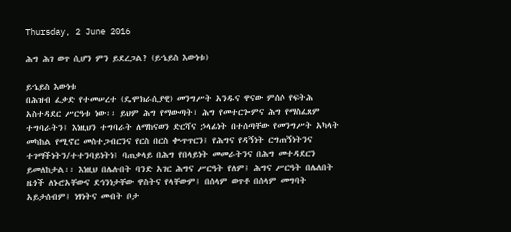Thursday, 2 June 2016

ሕግ ሕገ ወጥ ሲሆን ምን ይደረጋል? (ይኄይስ እውነቱ)

ይኄይስ እውነቱ
በሕዝብ ፈቃድ የተመሠረተ (ዴሞክራሲያዊ) መንግሥት አንዱና ዋናው ምሰሶ የፍትሕ አስተዳደር ሥርዓቱ ነው፡፡ ይህም ሕግ የማውጣት፣ ሕግ የመተርጐምና ሕግ የማስፈጸም ተግባራትን፤ እነዚህን ተግባራት ለማከናወን ድርሻና ኃላፊነት በተሰጣቸው የመንግሥት አካላት መካከል የሚኖር መስተጋብርንና የርስ በርስ ቊጥጥርን፤ የሕግና የዳኝነት ርግጠኝነትንና ተገማችነትን/ተተንባይነትነ፤ ባጠቃላይ በሕግ የበላይነት መመራትንና በሕግ መተዳደርን ይመለከታል፡፡ እነዚህ በሌሉበት ባንድ አገር ሕግና ሥርዓት የለም፤ ሕግና ሥርዓት በሌለበት ዜጎች ለኑሮአቸውና ደኅንነታቸው ዋስትና የላቸውም፤ በሰላም ወጥቶ በሰላም መግባት አይታሰብም፤ ነፃነትና መብት ቦታ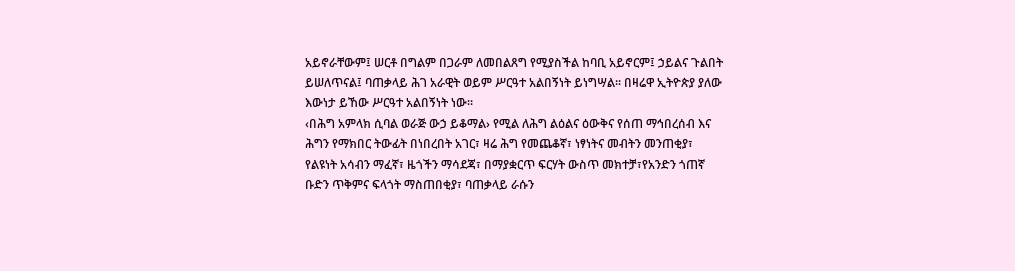አይኖራቸውም፤ ሠርቶ በግልም በጋራም ለመበልጸግ የሚያስችል ከባቢ አይኖርም፤ ኃይልና ጉልበት ይሠለጥናል፤ ባጠቃላይ ሕገ አራዊት ወይም ሥርዓተ አልበኝነት ይነግሣል፡፡ በዛሬዋ ኢትዮጵያ ያለው እውነታ ይኸው ሥርዓተ አልበኝነት ነው፡፡
‹በሕግ አምላክ ሲባል ወራጅ ውኃ ይቆማል› የሚል ለሕግ ልዕልና ዕውቅና የሰጠ ማኅበረሰብ እና ሕግን የማክበር ትውፊት በነበረበት አገር፣ ዛሬ ሕግ የመጨቆኛ፣ ነፃነትና መብትን መንጠቂያ፣ የልዩነት አሳብን ማፈኛ፣ ዜጎችን ማሳደጃ፣ በማያቋርጥ ፍርሃት ውስጥ መክተቻ፣የአንድን ጎጠኛ ቡድን ጥቅምና ፍላጎት ማስጠበቂያ፣ ባጠቃላይ ራሱን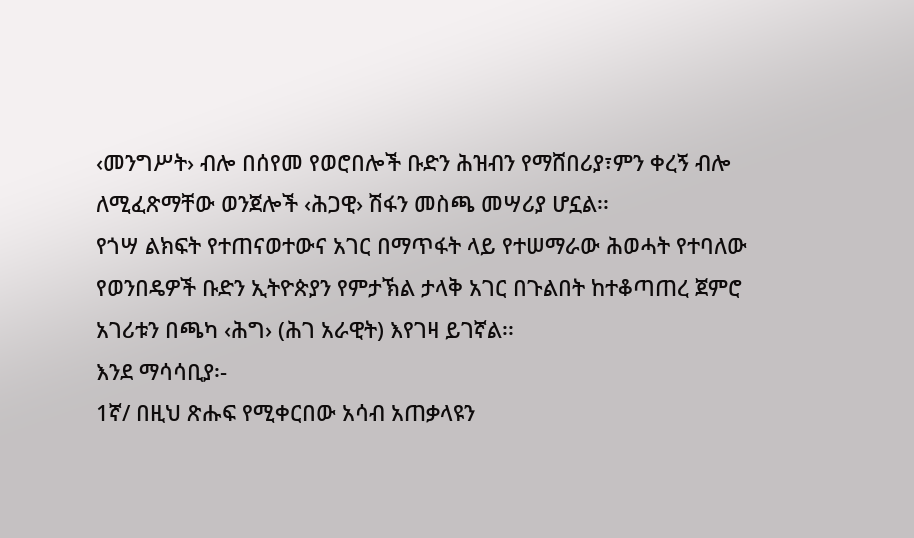‹መንግሥት› ብሎ በሰየመ የወሮበሎች ቡድን ሕዝብን የማሸበሪያ፣ምን ቀረኝ ብሎ ለሚፈጽማቸው ወንጀሎች ‹ሕጋዊ› ሽፋን መስጫ መሣሪያ ሆኗል፡፡
የጎሣ ልክፍት የተጠናወተውና አገር በማጥፋት ላይ የተሠማራው ሕወሓት የተባለው የወንበዴዎች ቡድን ኢትዮጵያን የምታኽል ታላቅ አገር በጉልበት ከተቆጣጠረ ጀምሮ አገሪቱን በጫካ ‹ሕግ› (ሕገ አራዊት) እየገዛ ይገኛል፡፡
እንደ ማሳሳቢያ፡-
1ኛ/ በዚህ ጽሑፍ የሚቀርበው አሳብ አጠቃላዩን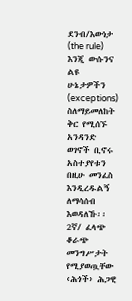ደንብ/እውነታ (the rule) እንጂ ውሱንና ልዩ ሁኔታዎችን (exceptions) ስለማይመለከት ቅር የሚሰኙ አንዳንድ ወገኖች ቢኖሩ አስተያየቱን በዚሁ መንፈስ እንዲረዱልኝ ለማሳሰብ እወዳለኹ፡፡
2ኛ/ ፈላጭ ቆራጭ መንግሥታት የሚያወጧቸው ‹ሕጎች› ሕጋዊ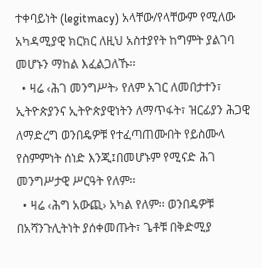ተቀባይነት (legitmacy) አላቸው/የላቸውም የሚለው አካዳሚያዊ ክርክር ለዚህ አስተያየት ከግምት ያልገባ መሆኑን ማከል እፈልጋለኹ፡፡
  • ዛሬ ‹ሕገ መንግሥት› የለም አገር ለመበታተን፣ ኢትዮጵያንና ኢትዮጵያዊነትን ለማጥፋት፣ ዝርፊያን ሕጋዊ ለማድረግ ወንበዴዎቹ የተፈጣጠሙበት የይስሙላ የስምምነት ሰነድ እንጂ፤በመሆኑም የሚናድ ሕገ መንግሥታዊ ሥርዓት የለም፡፡
  • ዛሬ ‹ሕግ አውጪ› አካል የለም፡፡ ወንበዴዎቹ በአሻንጉሊትነት ያሰቀመጡት፣ ጌቶቹ በቅድሚያ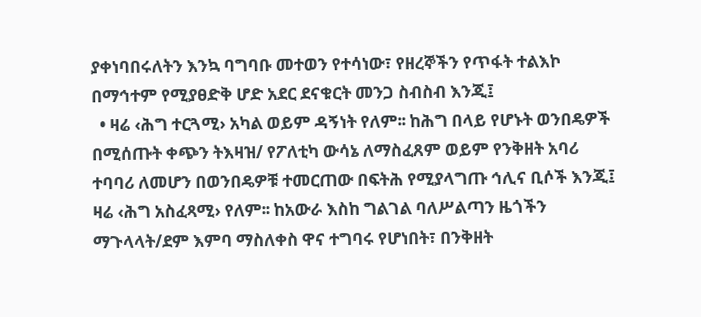ያቀነባበሩለትን እንኳ ባግባቡ መተወን የተሳነው፣ የዘረኞችን የጥፋት ተልእኮ በማኅተም የሚያፀድቅ ሆድ አደር ደናቁርት መንጋ ስብስብ እንጂ፤
  • ዛሬ ‹ሕግ ተርጓሚ› አካል ወይም ዳኝነት የለም፡፡ ከሕግ በላይ የሆኑት ወንበዴዎች በሚሰጡት ቀጭን ትእዛዝ/ የፖለቲካ ውሳኔ ለማስፈጸም ወይም የንቅዘት አባሪ ተባባሪ ለመሆን በወንበዴዎቹ ተመርጠው በፍትሕ የሚያላግጡ ኅሊና ቢሶች እንጂ፤ ዛሬ ‹ሕግ አስፈጻሚ› የለም፡፡ ከአውራ እስከ ግልገል ባለሥልጣን ዜጎችን ማጉላላት/ደም እምባ ማስለቀስ ዋና ተግባሩ የሆነበት፣ በንቅዘት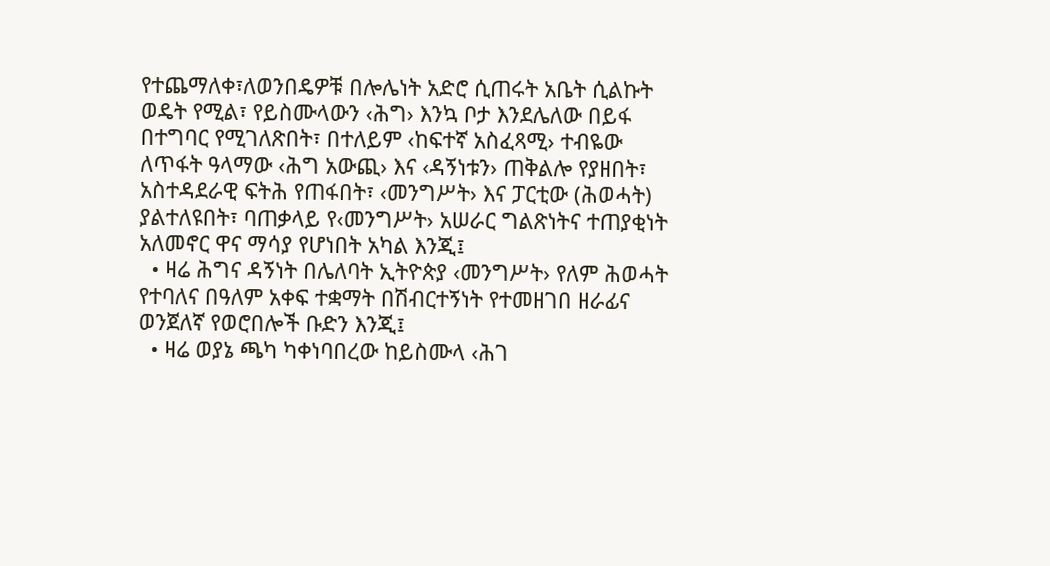የተጨማለቀ፣ለወንበዴዎቹ በሎሌነት አድሮ ሲጠሩት አቤት ሲልኩት ወዴት የሚል፣ የይስሙላውን ‹ሕግ› እንኳ ቦታ እንደሌለው በይፋ በተግባር የሚገለጽበት፣ በተለይም ‹ከፍተኛ አስፈጻሚ› ተብዬው ለጥፋት ዓላማው ‹ሕግ አውጪ› እና ‹ዳኝነቱን› ጠቅልሎ የያዘበት፣ አስተዳደራዊ ፍትሕ የጠፋበት፣ ‹መንግሥት› እና ፓርቲው (ሕወሓት) ያልተለዩበት፣ ባጠቃላይ የ‹መንግሥት› አሠራር ግልጽነትና ተጠያቂነት አለመኖር ዋና ማሳያ የሆነበት አካል እንጂ፤
  • ዛሬ ሕግና ዳኝነት በሌለባት ኢትዮጵያ ‹መንግሥት› የለም ሕወሓት የተባለና በዓለም አቀፍ ተቋማት በሽብርተኝነት የተመዘገበ ዘራፊና ወንጀለኛ የወሮበሎች ቡድን እንጂ፤
  • ዛሬ ወያኔ ጫካ ካቀነባበረው ከይስሙላ ‹ሕገ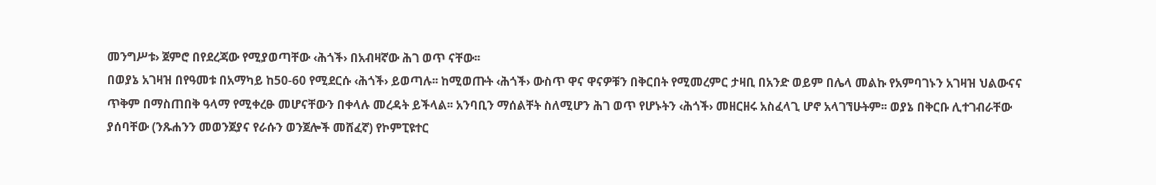መንግሥቱ› ጀምሮ በየደረጃው የሚያወጣቸው ‹ሕጎች› በአብዛኛው ሕገ ወጥ ናቸው፡፡
በወያኔ አገዛዝ በየዓመቱ በአማካይ ከ50-60 የሚደርሱ ‹ሕጎች› ይወጣሉ፡፡ ከሚወጡት ‹ሕጎች› ውስጥ ዋና ዋናዎቹን በቅርበት የሚመረምር ታዛቢ በአንድ ወይም በሌላ መልኩ የአምባገኑን አገዛዝ ህልውናና ጥቅም በማስጠበቅ ዓላማ የሚቀረፁ መሆናቸውን በቀላሉ መረዳት ይችላል፡፡ አንባቢን ማሰልቸት ስለሚሆን ሕገ ወጥ የሆኑትን ‹ሕጎች› መዘርዘሩ አስፈላጊ ሆኖ አላገኘሁትም፡፡ ወያኔ በቅርቡ ሊተገብራቸው ያሰባቸው (ንጹሐንን መወንጀያና የራሱን ወንጀሎች መሸፈኛ) የኮምፒዩተር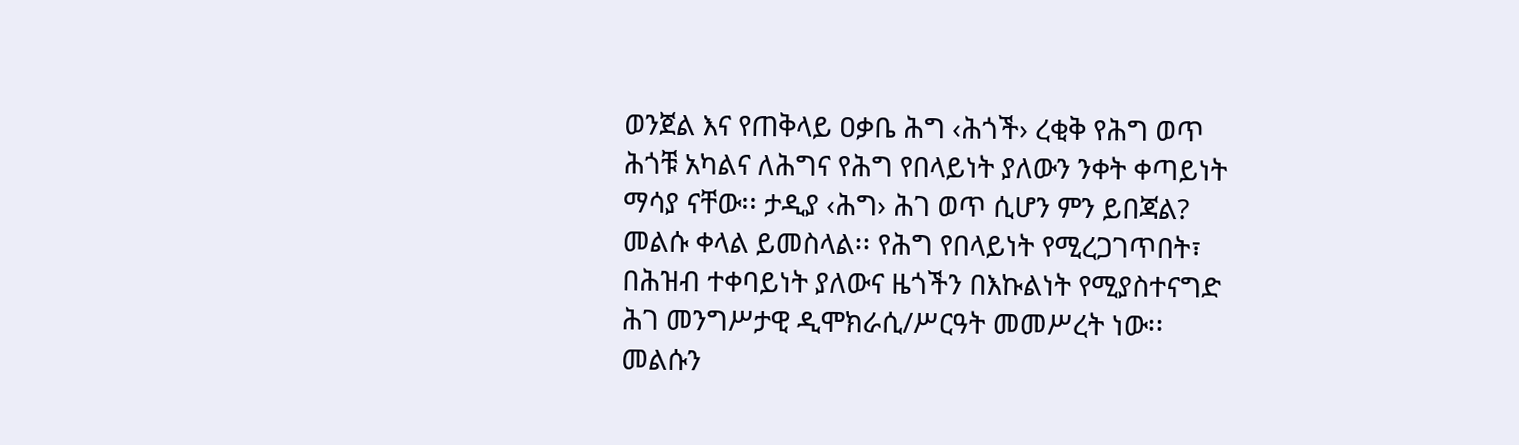ወንጀል እና የጠቅላይ ዐቃቤ ሕግ ‹ሕጎች› ረቂቅ የሕግ ወጥ ሕጎቹ አካልና ለሕግና የሕግ የበላይነት ያለውን ንቀት ቀጣይነት ማሳያ ናቸው፡፡ ታዲያ ‹ሕግ› ሕገ ወጥ ሲሆን ምን ይበጃል? መልሱ ቀላል ይመስላል፡፡ የሕግ የበላይነት የሚረጋገጥበት፣ በሕዝብ ተቀባይነት ያለውና ዜጎችን በእኩልነት የሚያስተናግድ ሕገ መንግሥታዊ ዲሞክራሲ/ሥርዓት መመሥረት ነው፡፡ መልሱን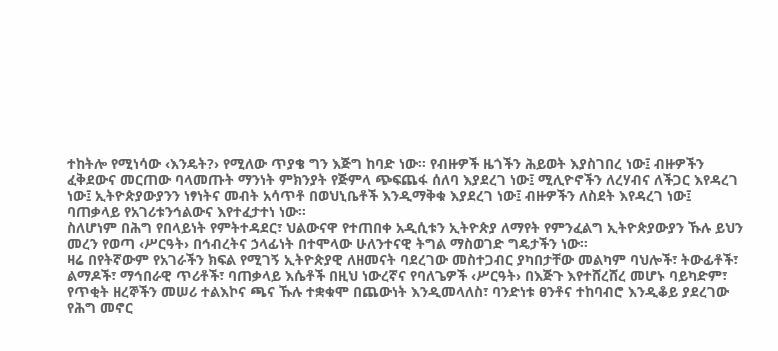ተከትሎ የሚነሳው ‹እንዴት?› የሚለው ጥያቄ ግን እጅግ ከባድ ነው፡፡ የብዙዎች ዜጎችን ሕይወት እያስገበረ ነው፤ ብዙዎችን ፈቅደውና መርጠው ባላመጡት ማንነት ምክንያት የጅምላ ጭፍጨፋ ሰለባ እያደረገ ነው፤ ሚሊዮኖችን ለረሃብና ለችጋር እየዳረገ ነው፤ ኢትዮጵያውያንን ነፃነትና መብት አሳጥቶ በወህኒቤቶች እንዲማቅቁ እያደረገ ነው፤ ብዙዎችን ለስደት እየዳረገ ነው፤ ባጠቃላይ የአገሪቱንኅልውና እየተፈታተነ ነው፡፡
ስለሆነም በሕግ የበላይነት የምትተዳደር፣ ህልውናዋ የተጠበቀ አዲሲቱን ኢትዮጵያ ለማየት የምንፈልግ ኢትዮጵያውያን ኹሉ ይህን መረን የወጣ ‹ሥርዓት› በኅብረትና ኃላፊነት በተሞላው ሁለንተናዊ ትግል ማስወገድ ግዴታችን ነው፡፡
ዛሬ በየትኛውም የአገራችን ክፍል የሚገኝ ኢትዮጵያዊ ለዘመናት ባደረገው መስተጋብር ያካበታቸው መልካም ባህሎች፣ ትውፊቶች፣ ልማዶች፣ ማኅበራዊ ጥሪቶች፣ ባጠቃላይ እሴቶች በዚህ ነውረኛና የባለጌዎች ‹ሥርዓት› በእጅጉ እየተሸረሸረ መሆኑ ባይካድም፣ የጥቂት ዘረኞችን መሠሪ ተልእኮና ጫና ኹሉ ተቋቁሞ በጨውነት እንዲመላለስ፣ ባንድነቱ ፀንቶና ተከባብሮ እንዲቆይ ያደረገው የሕግ መኖር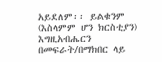አይደለም፡፡ ይልቁንም (እስላምም ሆን ክርስቲያን) እግዚአብሔርን በመፍራት/በማክበር ላይ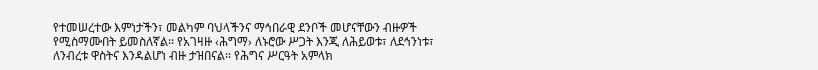የተመሠረተው እምነታችን፣ መልካም ባህላችንና ማኅበራዊ ደንቦች መሆናቸውን ብዙዎች የሚስማሙበት ይመስለኛል፡፡ የአገዛዙ ‹ሕግማ› ለኑሮው ሥጋት እንጂ ለሕይወቱ፣ ለደኅንነቱ፣ ለንብረቱ ዋስትና እንዳልሆነ ብዙ ታዝበናል፡፡ የሕግና ሥርዓት አምላክ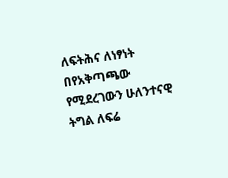ለፍትሕና ለነፃነት በየአቅጣጫው የሚደረገውን ሁለንተናዊ ትግል ለፍሬ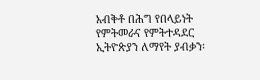አብቅቶ በሕግ የበላይነት የምትመራና የምትተዳደር ኢትዮጵያን ለማየት ያብቃን፡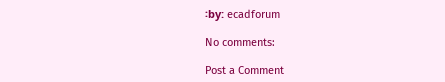፡by: ecadforum

No comments:

Post a Comment